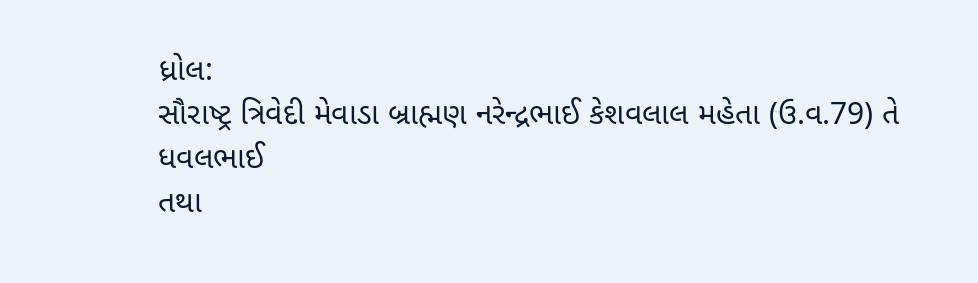ધ્રોલ:
સૌરાષ્ટ્ર ત્રિવેદી મેવાડા બ્રાહ્મણ નરેન્દ્રભાઈ કેશવલાલ મહેતા (ઉ.વ.79) તે ધવલભાઈ
તથા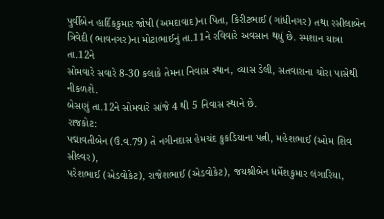પુર્વીબેન હાર્દિકકુમાર જોષી (અમદાવાદ)ના પિતા, કિરીટભાઈ (ગાંધીનગર) તથા રસીલાબેન
ત્રિવેદી (ભાવનગર)ના મોટાભાઈનું તા.11ને રવિવારે અવસાન થયું છે. સ્મશાન યાત્રા તા.12ને
સોમવારે સવારે 8-30 કલાકે તેમના નિવાસ સ્થાન, વ્યાસ ડેલી, સતવારાના ચોરા પાસેથી નીકળશે.
બેસણું તા.12ને સોમવારે સાંજે 4 થી 5 નિવાસ સ્થાને છે.
રાજકોટ:
પદ્માવતીબેન (ઉં.વ.79) તે નગીનદાસ હેમચંદ કુકડિયાના પત્ની, મહેશભાઈ (ઓમ શિવ સીલ્વર),
પરેશભાઈ (એડવોકેટ), રાજેશભાઈ (એડવોકેટ), જયશ્રીબેન ધર્મેશકુમાર લંગારિયા,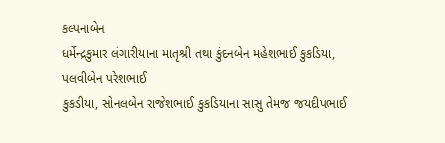કલ્પનાબેન
ધર્મેન્દ્રકુમાર લંગારીયાના માતૃશ્રી તથા કુંદનબેન મહેશભાઈ કુકડિયા, પલવીબેન પરેશભાઈ
કુકડીયા, સોનલબેન રાજેશભાઈ કુકડિયાના સાસુ તેમજ જયદીપભાઈ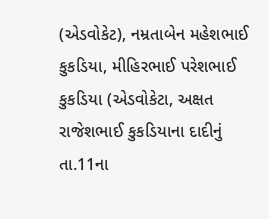(એડવોકેટ), નમ્રતાબેન મહેશભાઈ
કુકડિયા, મીહિરભાઈ પરેશભાઈ કુકડિયા (એડવોકેટા, અક્ષત રાજેશભાઈ કુકડિયાના દાદીનું તા.11ના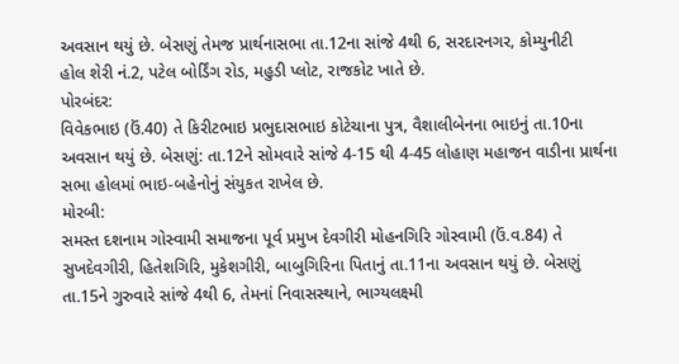અવસાન થયું છે. બેસણું તેમજ પ્રાર્થનાસભા તા.12ના સાંજે 4થી 6, સરદારનગર, કોમ્યુનીટી
હોલ શેરી નં.2, પટેલ બોર્ડિંગ રોડ, મહુડી પ્લોટ, રાજકોટ ખાતે છે.
પોરબંદર:
વિવેકભાઇ (ઉં.40) તે કિરીટભાઇ પ્રભુદાસભાઇ કોટેચાના પુત્ર, વૈશાલીબેનના ભાઇનું તા.10ના
અવસાન થયું છે. બેસણું: તા.12ને સોમવારે સાંજે 4-15 થી 4-45 લોહાણ મહાજન વાડીના પ્રાર્થના
સભા હોલમાં ભાઇ-બહેનોનું સંયુકત રાખેલ છે.
મોરબી:
સમસ્ત દશનામ ગોસ્વામી સમાજના પૂર્વ પ્રમુખ દેવગીરી મોહનગિરિ ગોસ્વામી (ઉં.વ.84) તે
સુખદેવગીરી, હિતેશગિરિ, મુકેશગીરી, બાબુગિરિના પિતાનું તા.11ના અવસાન થયું છે. બેસણું
તા.15ને ગુરુવારે સાંજે 4થી 6, તેમનાં નિવાસસ્થાને, ભાગ્યલક્ષ્મી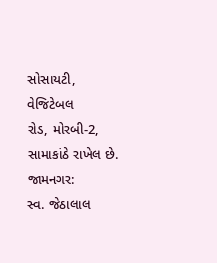સોસાયટી, વેજિટેબલ
રોડ, મોરબી-2, સામાકાંઠે રાખેલ છે.
જામનગર:
સ્વ. જેઠાલાલ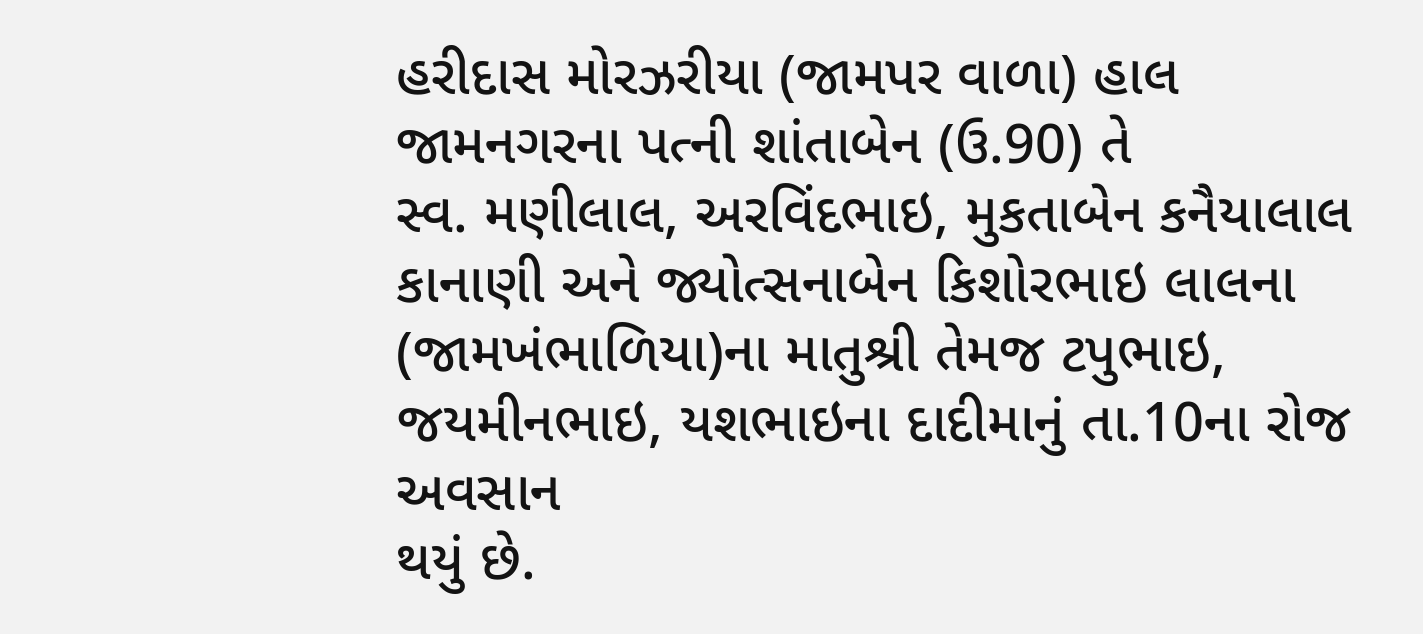હરીદાસ મોરઝરીયા (જામપર વાળા) હાલ જામનગરના પત્ની શાંતાબેન (ઉ.90) તે
સ્વ. મણીલાલ, અરવિંદભાઇ, મુકતાબેન કનૈયાલાલ કાનાણી અને જ્યોત્સનાબેન કિશોરભાઇ લાલના
(જામખંભાળિયા)ના માતુશ્રી તેમજ ટપુભાઇ, જયમીનભાઇ, યશભાઇના દાદીમાનું તા.10ના રોજ અવસાન
થયું છે.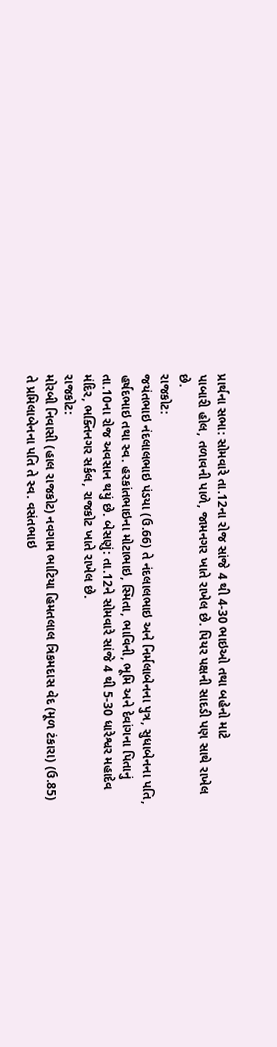પ્રાર્થના સભા: સોમવારે તા.12ના રોજ સાંજે 4 થી 4-30 ભાઇઓ તથા બહેનો માટે
પાબારી હોલ, તળાવની પાળે, જામનગર ખાતે રાખેલ છે. પિયર પક્ષની સાદડી પણ સાથે રાખેલ છે.
રાજકોટ:
જયંતભાઇ નંદલાલભાઇ પંડયા (ઉ.66) તે નંદલાલભાઇ અને નિર્મલાબેનના પુત્ર, સુધાબેનના પતિ,
હર્ષદભાઇ તથા સ્વ. હરકાંતભાઇના મોટાભાઇ, સ્મિતા, ભાવિની, ભૂમિ અને દેવાંગના પિતાનું
તા.10ના રોજ અવસાન થયું છે. બેસણું: તા.12ને સોમવારે સાંજે 4 થી 5-30 ધારેશ્વર મહાદેવ
મંદિર, ભક્તિનગર સર્કલ, રાજકોટ ખાતે રાખેલ છે.
રાજકોટ:
મોરબી નિવાસી (હાલ રાજકોટ) નવગામ ભાટિયા હિમતલાલ ત્રિકમદાસ વેદ (મૂળ ટંકારા) (ઉ.85)
તે પ્રમિલાબેનના પતિ તે સ્વ. વસંતભાઇ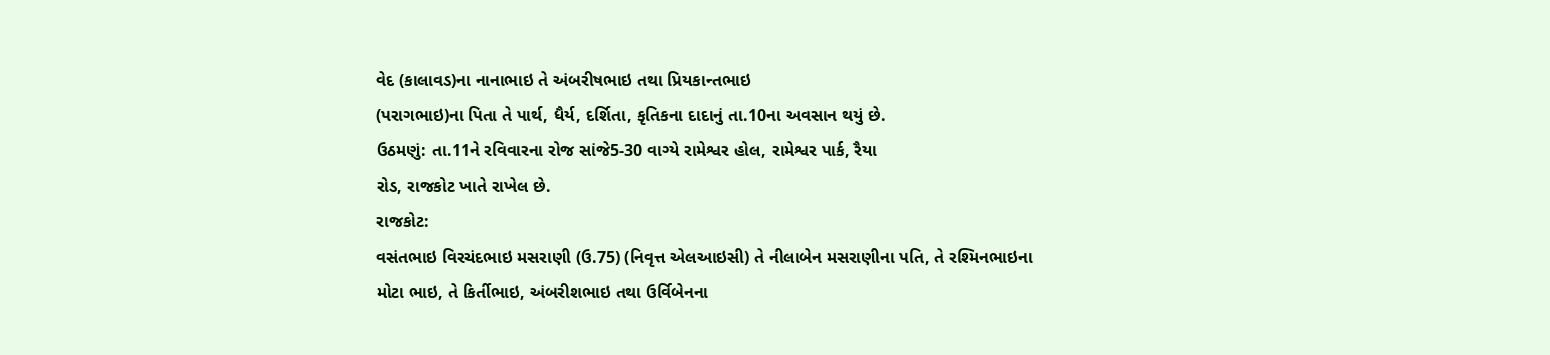વેદ (કાલાવડ)ના નાનાભાઇ તે અંબરીષભાઇ તથા પ્રિયકાન્તભાઇ
(પરાગભાઇ)ના પિતા તે પાર્થ, ધૈર્ય, દર્શિતા, કૃતિકના દાદાનું તા.10ના અવસાન થયું છે.
ઉઠમણું: તા.11ને રવિવારના રોજ સાંજે5-30 વાગ્યે રામેશ્વર હોલ, રામેશ્વર પાર્ક, રૈયા
રોડ, રાજકોટ ખાતે રાખેલ છે.
રાજકોટ:
વસંતભાઇ વિરચંદભાઇ મસરાણી (ઉ.75) (નિવૃત્ત એલઆઇસી) તે નીલાબેન મસરાણીના પતિ, તે રશ્મિનભાઇના
મોટા ભાઇ, તે કિર્તીભાઇ, અંબરીશભાઇ તથા ઉર્વિબેનના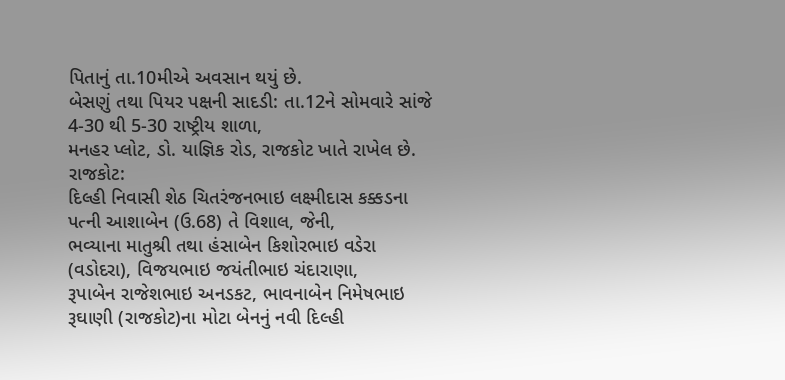પિતાનું તા.10મીએ અવસાન થયું છે.
બેસણું તથા પિયર પક્ષની સાદડી: તા.12ને સોમવારે સાંજે 4-30 થી 5-30 રાષ્ટ્રીય શાળા,
મનહર પ્લોટ, ડો. યાજ્ઞિક રોડ, રાજકોટ ખાતે રાખેલ છે.
રાજકોટ:
દિલ્હી નિવાસી શેઠ ચિતરંજનભાઇ લક્ષ્મીદાસ કક્કડના પત્ની આશાબેન (ઉ.68) તે વિશાલ, જેની,
ભવ્યાના માતુશ્રી તથા હંસાબેન કિશોરભાઇ વડેરા (વડોદરા), વિજયભાઇ જયંતીભાઇ ચંદારાણા,
રૂપાબેન રાજેશભાઇ અનડકટ, ભાવનાબેન નિમેષભાઇ રૂઘાણી (રાજકોટ)ના મોટા બેનનું નવી દિલ્હી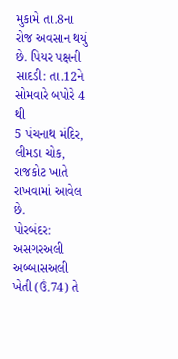મુકામે તા.8ના રોજ અવસાન થયું છે. પિયર પક્ષની સાદડી: તા.12ને સોમવારે બપોરે 4 થી
5 પંચનાથ મંદિર, લીમડા ચોક, રાજકોટ ખાતે રાખવામાં આવેલ છે.
પોરબંદર:
અસગરઅલી અબ્બાસઅલી ખેતી (ઉં.74) તે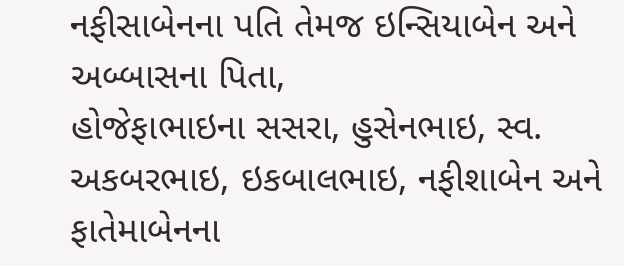નફીસાબેનના પતિ તેમજ ઇન્સિયાબેન અને અબ્બાસના પિતા,
હોજેફાભાઇના સસરા, હુસેનભાઇ, સ્વ. અકબરભાઇ, ઇકબાલભાઇ, નફીશાબેન અને ફાતેમાબેનના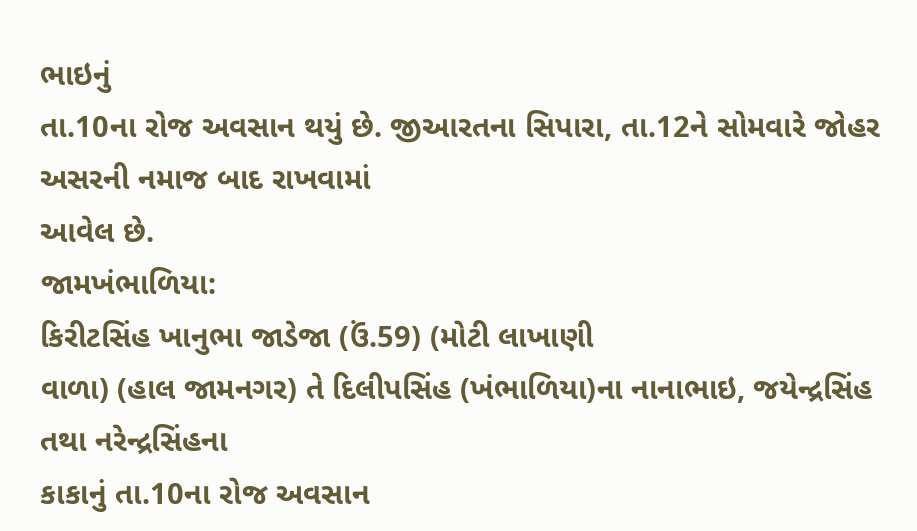ભાઇનું
તા.10ના રોજ અવસાન થયું છે. જીઆરતના સિપારા, તા.12ને સોમવારે જોહર અસરની નમાજ બાદ રાખવામાં
આવેલ છે.
જામખંભાળિયા:
કિરીટસિંહ ખાનુભા જાડેજા (ઉં.59) (મોટી લાખાણી
વાળા) (હાલ જામનગર) તે દિલીપસિંહ (ખંભાળિયા)ના નાનાભાઇ, જયેન્દ્રસિંહ તથા નરેન્દ્રસિંહના
કાકાનું તા.10ના રોજ અવસાન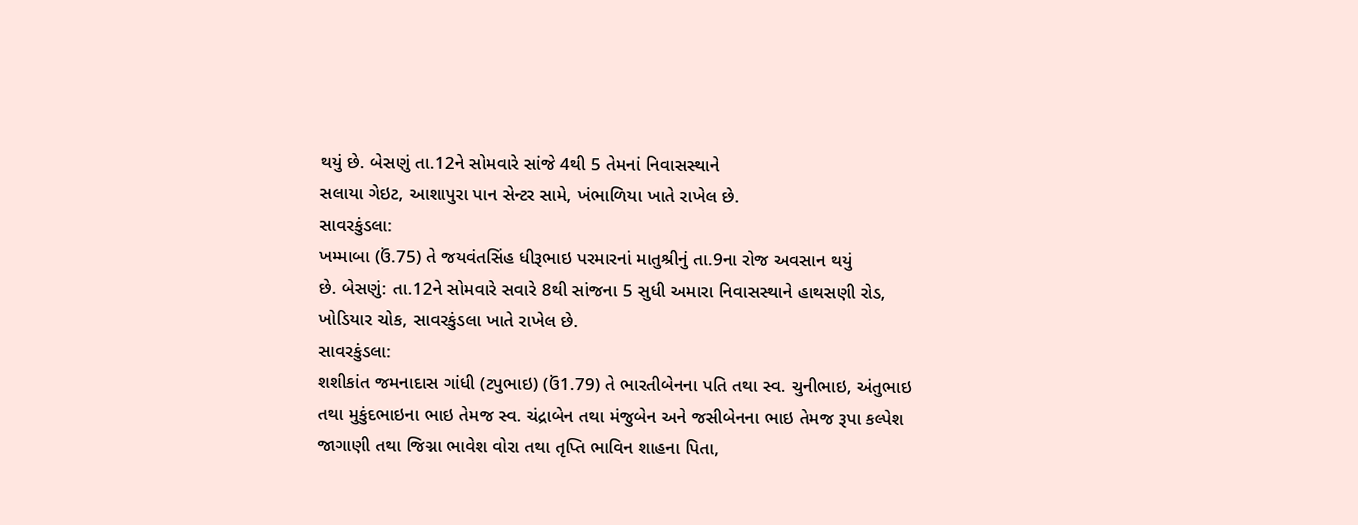થયું છે. બેસણું તા.12ને સોમવારે સાંજે 4થી 5 તેમનાં નિવાસસ્થાને
સલાયા ગેઇટ, આશાપુરા પાન સેન્ટર સામે, ખંભાળિયા ખાતે રાખેલ છે.
સાવરકુંડલા:
ખમ્માબા (ઉં.75) તે જયવંતસિંહ ધીરૂભાઇ પરમારનાં માતુશ્રીનું તા.9ના રોજ અવસાન થયું
છે. બેસણું: તા.12ને સોમવારે સવારે 8થી સાંજના 5 સુધી અમારા નિવાસસ્થાને હાથસણી રોડ,
ખોડિયાર ચોક, સાવરકુંડલા ખાતે રાખેલ છે.
સાવરકુંડલા:
શશીકાંત જમનાદાસ ગાંધી (ટપુભાઇ) (ઉં1.79) તે ભારતીબેનના પતિ તથા સ્વ. ચુનીભાઇ, અંતુભાઇ
તથા મુકુંદભાઇના ભાઇ તેમજ સ્વ. ચંદ્રાબેન તથા મંજુબેન અને જસીબેનના ભાઇ તેમજ રૂપા કલ્પેશ
જાગાણી તથા જિગ્ના ભાવેશ વોરા તથા તૃપ્તિ ભાવિન શાહના પિતા,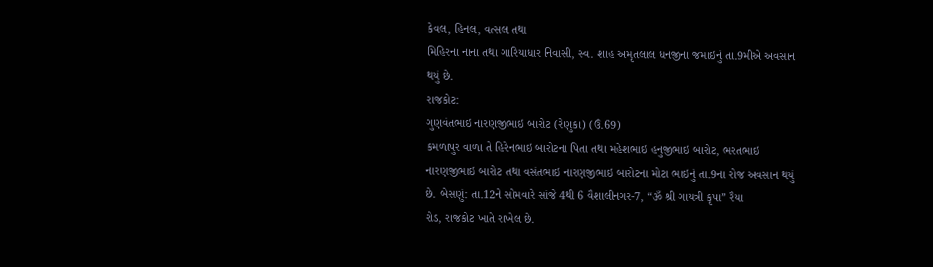કેવલ, હિનલ, વત્સલ તથા
મિહિરના નાના તથા ગારિયાધાર નિવાસી, સ્વ. શાહ અમૃતલાલ ધનજીના જમાઇનું તા.9મીએ અવસાન
થયું છે.
રાજકોટ:
ગુણવંતભાઇ નારણજીભાઇ બારોટ (રેણુકા) (ઉં.69)
કમળાપુર વાળા તે હિરેનભાઇ બારોટના પિતા તથા મહેશભાઇ હનુજીભાઇ બારોટ, ભરતભાઇ
નારણજીભાઇ બારોટ તથા વસંતભાઇ નારણજીભાઇ બારોટના મોટા ભાઇનું તા.9ના રોજ અવસાન થયું
છે. બેસણું: તા.12ને સોમવારે સાંજે 4થી 6 વૈશાલીનગર-7, “ૐ શ્રી ગાયત્રી કૃપા’’ રૈયા
રોડ, રાજકોટ ખાતે રાખેલ છે.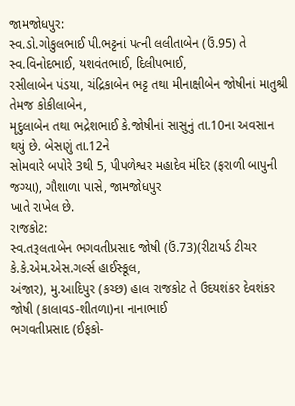જામજોધપુર:
સ્વ.ડો.ગોકુલભાઈ પી.ભટ્ટનાં પત્ની લલીતાબેન (ઉં.95) તે સ્વ.વિનોદભાઈ, યશવંતભાઈ, દિલીપભાઈ,
રસીલાબેન પંડયા, ચંદ્રિકાબેન ભટ્ટ તથા મીનાક્ષીબેન જોષીનાં માતુશ્રી તેમજ કોકીલાબેન,
મૃદુલાબેન તથા ભદ્રેશભાઈ કે.જોષીનાં સાસુનું તા.10ના અવસાન થયું છે. બેસણું તા.12ને
સોમવારે બપોરે 3થી 5, પીપળેશ્વર મહાદેવ મંદિર (ફરાળી બાપુની જગ્યા), ગૌશાળા પાસે, જામજોધપુર
ખાતે રાખેલ છે.
રાજકોટ:
સ્વ.તરૂલતાબેન ભગવતીપ્રસાદ જોષી (ઉં.73)(રીટાયર્ડ ટીચર કે.કે.એમ.એસ.ગર્લ્સ હાઈસ્કૂલ,
અંજાર), મુ.આદિપુર (કચ્છ) હાલ રાજકોટ તે ઉદયશંકર દેવશંકર જોષી (કાલાવડ-શીતળા)ના નાનાભાઈ
ભગવતીપ્રસાદ (ઈફકો-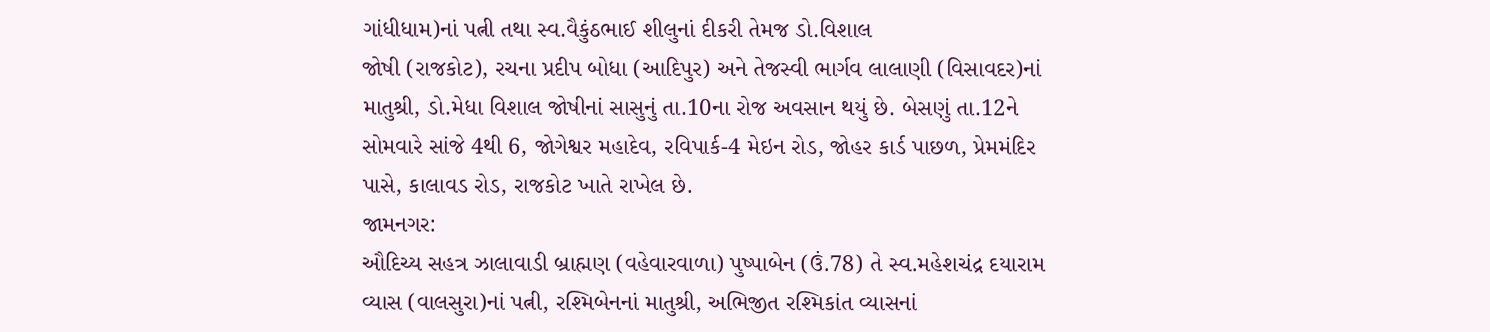ગાંધીધામ)નાં પત્ની તથા સ્વ.વૈકુંઠભાઈ શીલુનાં દીકરી તેમજ ડો.વિશાલ
જોષી (રાજકોટ), રચના પ્રદીપ બોધા (આદિપુર) અને તેજસ્વી ભાર્ગવ લાલાણી (વિસાવદર)નાં
માતુશ્રી, ડો.મેધા વિશાલ જોષીનાં સાસુનું તા.10ના રોજ અવસાન થયું છે. બેસણું તા.12ને
સોમવારે સાંજે 4થી 6, જોગેશ્વર મહાદેવ, રવિપાર્ક-4 મેઇન રોડ, જોહર કાર્ડ પાછળ, પ્રેમમંદિર
પાસે, કાલાવડ રોડ, રાજકોટ ખાતે રાખેલ છે.
જામનગર:
ઔદિચ્ય સહત્ર ઝાલાવાડી બ્રાહ્મણ (વહેવારવાળા) પુષ્પાબેન (ઉં.78) તે સ્વ.મહેશચંદ્ર દયારામ
વ્યાસ (વાલસુરા)નાં પત્ની, રશ્મિબેનનાં માતુશ્રી, અભિજીત રશ્મિકાંત વ્યાસનાં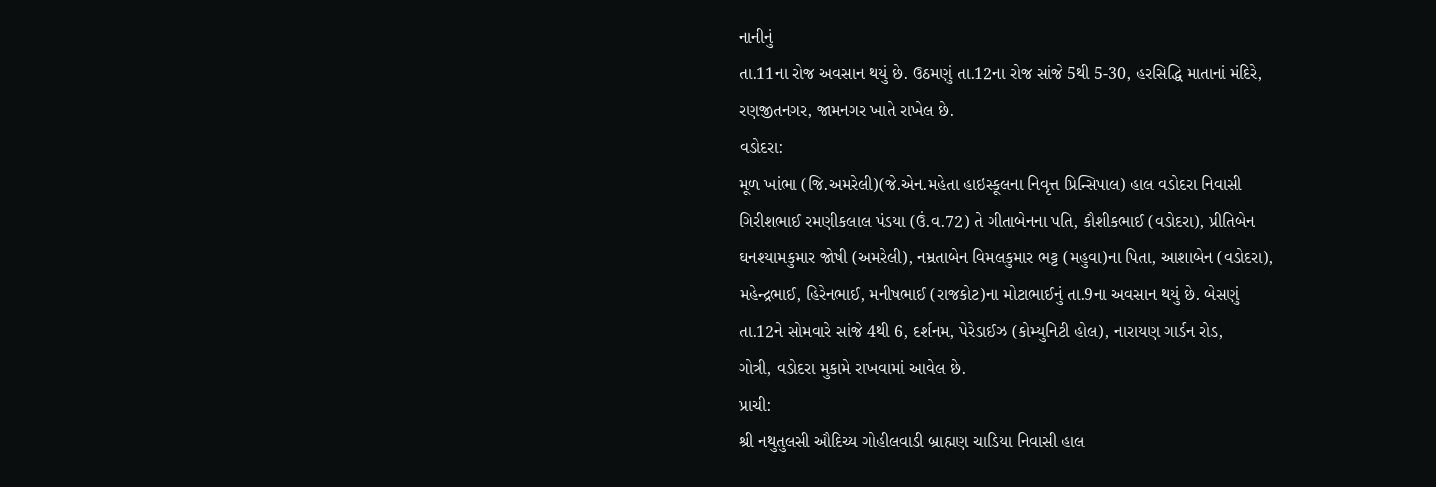નાનીનું
તા.11ના રોજ અવસાન થયું છે. ઉઠમણું તા.12ના રોજ સાંજે 5થી 5-30, હરસિદ્ધિ માતાનાં મંદિરે,
રણજીતનગર, જામનગર ખાતે રાખેલ છે.
વડોદરા:
મૂળ ખાંભા (જિ.અમરેલી)(જે.એન.મહેતા હાઇસ્કૂલના નિવૃત્ત પ્રિન્સિપાલ) હાલ વડોદરા નિવાસી
ગિરીશભાઈ રમણીકલાલ પંડયા (ઉં.વ.72) તે ગીતાબેનના પતિ, કૌશીકભાઈ (વડોદરા), પ્રીતિબેન
ઘનશ્યામકુમાર જોષી (અમરેલી), નમ્રતાબેન વિમલકુમાર ભટ્ટ (મહુવા)ના પિતા, આશાબેન (વડોદરા),
મહેન્દ્રભાઈ, હિરેનભાઈ, મનીષભાઈ (રાજકોટ)ના મોટાભાઈનું તા.9ના અવસાન થયું છે. બેસણું
તા.12ને સોમવારે સાંજે 4થી 6, દર્શનમ, પેરેડાઈઝ (કોમ્યુનિટી હોલ), નારાયણ ગાર્ડન રોડ,
ગોત્રી, વડોદરા મુકામે રાખવામાં આવેલ છે.
પ્રાચી:
શ્રી નથુતુલસી ઔદિચ્ય ગોહીલવાડી બ્રાહ્મણ ચાડિયા નિવાસી હાલ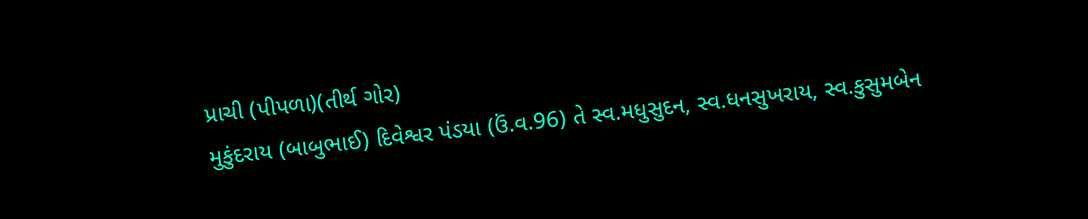પ્રાચી (પીપળા)(તીર્થ ગોર)
મુકુંદરાય (બાબુભાઈ) દિવેશ્વર પંડયા (ઉં.વ.96) તે સ્વ.મધુસુદન, સ્વ.ધનસુખરાય, સ્વ.કુસુમબેન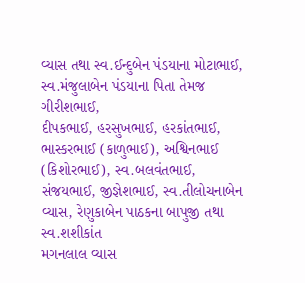વ્યાસ તથા સ્વ.ઈન્દુબેન પંડયાના મોટાભાઈ, સ્વ.મંજુલાબેન પંડયાના પિતા તેમજ ગીરીશભાઈ,
દીપકભાઈ, હરસુખભાઈ, હરકાંતભાઈ, ભાસ્કરભાઈ (કાળુભાઈ), અશ્વિનભાઈ (કિશોરભાઈ), સ્વ.બલવંતભાઈ,
સંજયભાઈ, જીજ્ઞેશભાઈ, સ્વ.તીલોચનાબેન વ્યાસ, રેણુકાબેન પાઠકના બાપુજી તથા સ્વ.શશીકાંત
મગનલાલ વ્યાસ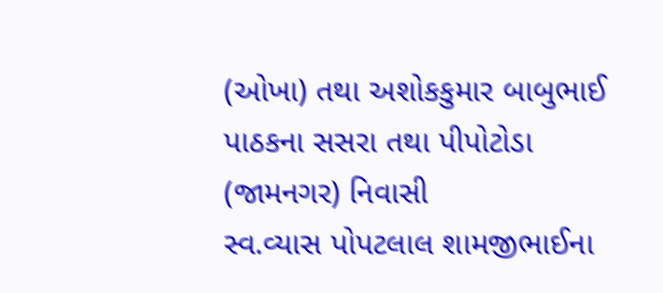(ઓખા) તથા અશોકકુમાર બાબુભાઈ પાઠકના સસરા તથા પીપોટોડા (જામનગર) નિવાસી
સ્વ.વ્યાસ પોપટલાલ શામજીભાઈના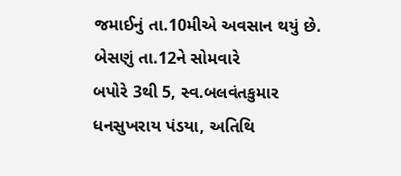જમાઈનું તા.10મીએ અવસાન થયું છે. બેસણું તા.12ને સોમવારે
બપોરે 3થી 5, સ્વ.બલવંતકુમાર ધનસુખરાય પંડયા, અતિથિ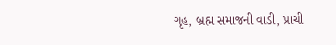ગૃહ, બ્રહ્મ સમાજની વાડી, પ્રાચી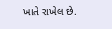ખાતે રાખેલ છે.